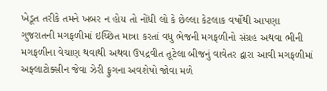ખેડૂત તરીકે તમને ખબર ન હોય તો નોંધી લો કે છેલ્લા કેટલાક વર્ષોથી આપણા ગુજરાતની મગફળીમાં ઇચ્છિત માત્રા કરતાં વધુ ભેજની મગફળીનો સંગ્રહ અથવા ભીની મગફળીના વેચાણ થવાથી અથવા ઉપદ્રવીત તૂટેલા બીજનું વાવેતર દ્વારા આવી મગફળીમાં અફ્લાટોક્સીન જેવા ઝેરી ફુગના અવશેષો જોવા મળે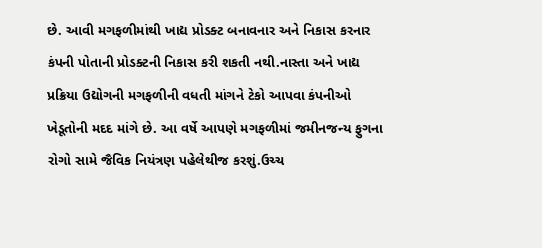છે. આવી મગફળીમાંથી ખાદ્ય પ્રોડક્ટ બનાવનાર અને નિકાસ કરનાર કંપની પોતાની પ્રોડક્ટની નિકાસ કરી શકતી નથી.નાસ્તા અને ખાદ્ય પ્રક્રિયા ઉદ્યોગની મગફળીની વધતી માંગને ટેકો આપવા કંપનીઓ ખેડૂતોની મદદ માંગે છે. આ વર્ષે આપણે મગફળીમાં જમીનજન્ય ફુગના રોગો સામે જૈવિક નિયંત્રણ પહેલેથીજ કરશું.ઉચ્ચ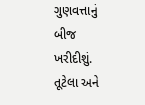ગુણવત્તાનું બીજ ખરીદીશું. તૂટેલા અને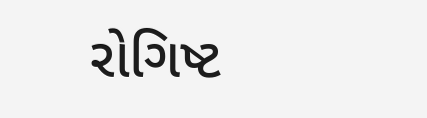રોગિષ્ટ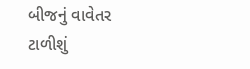બીજનું વાવેતર ટાળીશું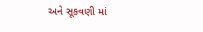અને સૂકવણી માં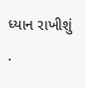ધ્યાન રાખીશું .